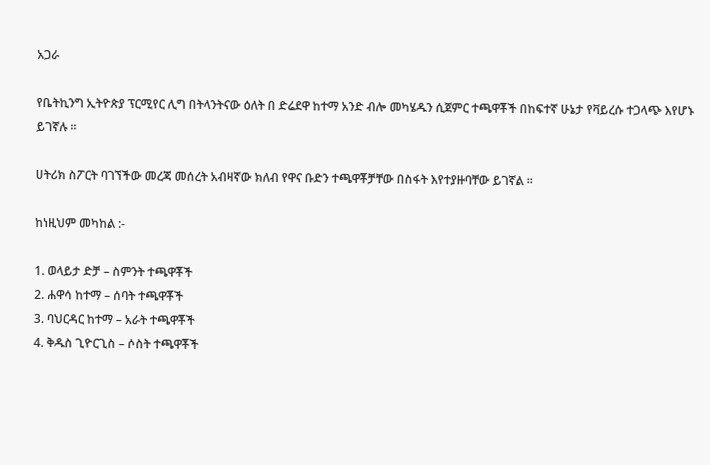አጋራ

የቤትኪንግ ኢትዮጵያ ፕርሚየር ሊግ በትላንትናው ዕለት በ ድሬደዋ ከተማ አንድ ብሎ መካሄዱን ሲጀምር ተጫዋቾች በከፍተኛ ሁኔታ የቫይረሱ ተጋላጭ እየሆኑ ይገኛሉ ።

ሀትሪክ ስፖርት ባገኘችው መረጃ መሰረት አብዛኛው ክለብ የዋና ቡድን ተጫዋቾቻቸው በስፋት እየተያዙባቸው ይገኛል ።

ከነዚህም መካከል :-

1. ወላይታ ድቻ – ስምንት ተጫዋቾች
2. ሐዋሳ ከተማ – ሰባት ተጫዋቾች
3. ባህርዳር ከተማ – አራት ተጫዋቾች
4. ቅዱስ ጊዮርጊስ – ሶስት ተጫዋቾች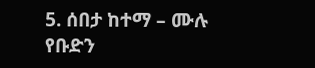5. ሰበታ ከተማ – ሙሉ የቡድን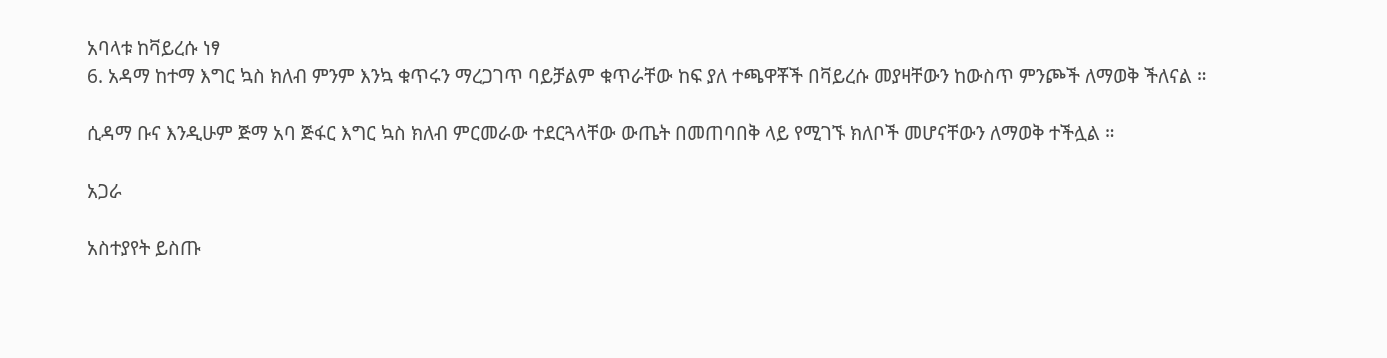አባላቱ ከቫይረሱ ነፃ
6. አዳማ ከተማ እግር ኳስ ክለብ ምንም እንኳ ቁጥሩን ማረጋገጥ ባይቻልም ቁጥራቸው ከፍ ያለ ተጫዋቾች በቫይረሱ መያዛቸውን ከውስጥ ምንጮች ለማወቅ ችለናል ።

ሲዳማ ቡና እንዲሁም ጅማ አባ ጅፋር እግር ኳስ ክለብ ምርመራው ተደርጓላቸው ውጤት በመጠባበቅ ላይ የሚገኙ ክለቦች መሆናቸውን ለማወቅ ተችሏል ።

አጋራ

አስተያየት ይስጡ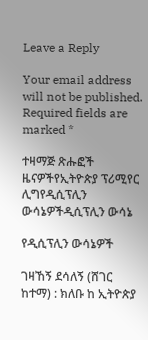Leave a Reply

Your email address will not be published. Required fields are marked *

ተዛማጅ ጽሑፎች
ዜናዎችየኢትዮጵያ ፕሪሚየር ሊግየዲሲፕሊን ውሳኔዎችዲሲፕሊን ውሳኔ

የዲሲፕሊን ውሳኔዎች

ገዛኸኝ ደሳለኝ (ሸገር ከተማ) : ክለቡ ከ ኢትዮጵያ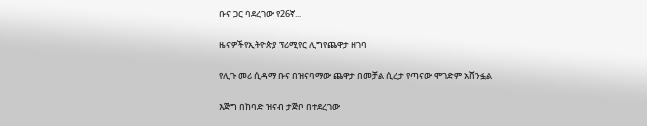ቡና ጋር ባደረገው የ26ኛ...

ዜናዎችየኢትዮጵያ ፕሪሚየር ሊግየጨዋታ ዘገባ

የሊጉ መሪ ሲዳማ ቡና በዝናባማው ጨዋታ በመቻል ሲረታ የጣናው ሞገድም አሸንፏል

እጅግ በከባድ ዝናብ ታጅቦ በተደረገው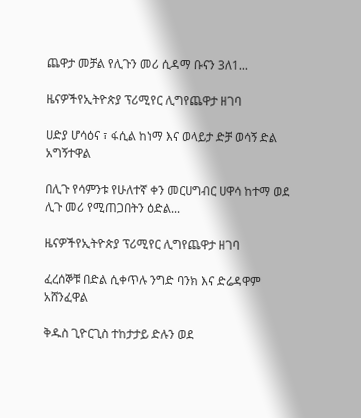ጨዋታ መቻል የሊጉን መሪ ሲዳማ ቡናን 3ለ1...

ዜናዎችየኢትዮጵያ ፕሪሚየር ሊግየጨዋታ ዘገባ

ሀድያ ሆሳዕና ፣ ፋሲል ከነማ እና ወላይታ ድቻ ወሳኝ ድል አግኝተዋል

በሊጉ የሳምንቱ የሁለተኛ ቀን መርሀግብር ሀዋሳ ከተማ ወደ ሊጉ መሪ የሚጠጋበትን ዕድል...

ዜናዎችየኢትዮጵያ ፕሪሚየር ሊግየጨዋታ ዘገባ

ፈረሰኞቹ በድል ሲቀጥሉ ንግድ ባንክ እና ድሬዳዋም አሸንፈዋል

ቅዱስ ጊዮርጊስ ተከታታይ ድሉን ወደ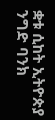ቋቱ ሲከት ኢትዮጵያ ንግድ ባንክ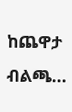ከጨዋታ ብልጫ...